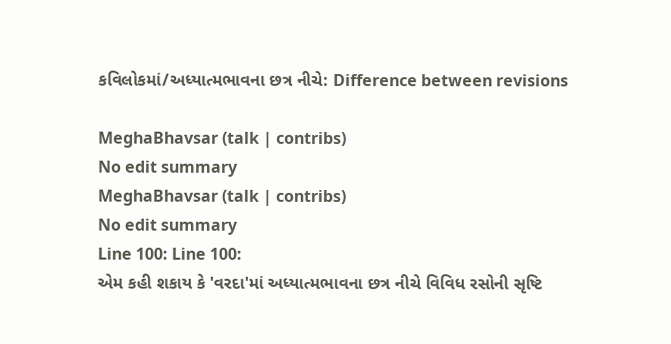કવિલોકમાં/અધ્યાત્મભાવના છત્ર નીચે: Difference between revisions

MeghaBhavsar (talk | contribs)
No edit summary
MeghaBhavsar (talk | contribs)
No edit summary
Line 100: Line 100:
એમ કહી શકાય કે 'વરદા'માં અધ્યાત્મભાવના છત્ર નીચે વિવિધ રસોની સૃષ્ટિ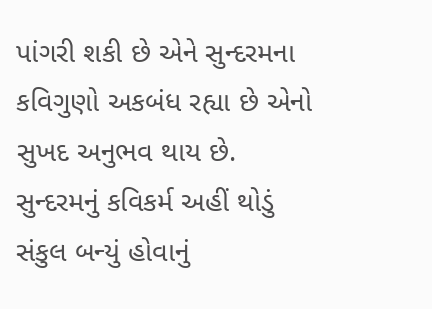પાંગરી શકી છે એને સુન્દરમના કવિગુણો અકબંધ રહ્યા છે એનો સુખદ અનુભવ થાય છે. સુન્દરમનું કવિકર્મ અહીં થોડું સંકુલ બન્યું હોવાનું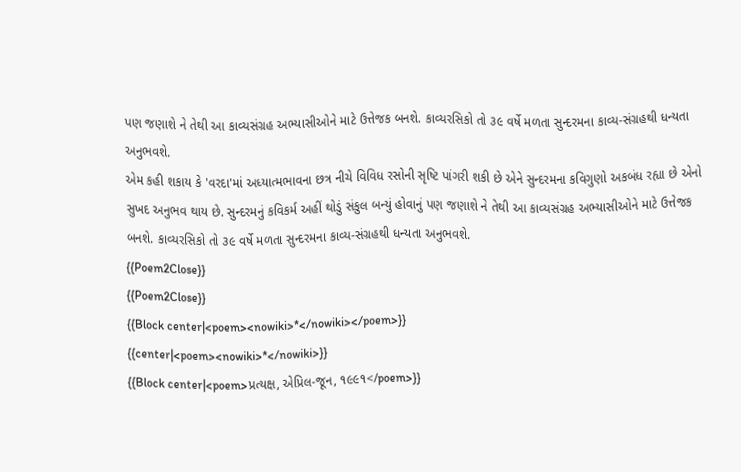પણ જણાશે ને તેથી આ કાવ્યસંગ્રહ અભ્યાસીઓને માટે ઉત્તેજક બનશે. કાવ્યરસિકો તો ૩૯ વર્ષે મળતા સુન્દરમના કાવ્ય-સંગ્રહથી ધન્યતા અનુભવશે.
એમ કહી શકાય કે 'વરદા'માં અધ્યાત્મભાવના છત્ર નીચે વિવિધ રસોની સૃષ્ટિ પાંગરી શકી છે એને સુન્દરમના કવિગુણો અકબંધ રહ્યા છે એનો સુખદ અનુભવ થાય છે. સુન્દરમનું કવિકર્મ અહીં થોડું સંકુલ બન્યું હોવાનું પણ જણાશે ને તેથી આ કાવ્યસંગ્રહ અભ્યાસીઓને માટે ઉત્તેજક બનશે. કાવ્યરસિકો તો ૩૯ વર્ષે મળતા સુન્દરમના કાવ્ય-સંગ્રહથી ધન્યતા અનુભવશે.
{{Poem2Close}}
{{Poem2Close}}
{{Block center|<poem><nowiki>*</nowiki></poem>}}
{{center|<poem><nowiki>*</nowiki>}}
{{Block center|<poem>પ્રત્યક્ષ, એપ્રિલ-જૂન, ૧૯૯૧</poem>}}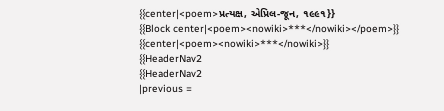{{center|<poem>પ્રત્યક્ષ, એપ્રિલ-જૂન, ૧૯૯૧}}
{{Block center|<poem><nowiki>***</nowiki></poem>}}
{{center|<poem><nowiki>***</nowiki>}}
{{HeaderNav2
{{HeaderNav2
|previous =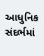આધુનિક સંદર્ભમાં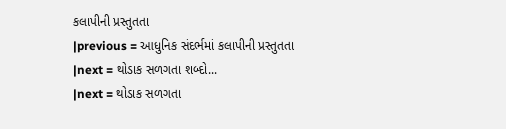કલાપીની પ્રસ્તુતતા
|previous = આધુનિક સંદર્ભમાં કલાપીની પ્રસ્તુતતા
|next = થોડાક સળગતા શબ્દો...
|next = થોડાક સળગતા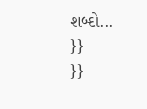શબ્દો...
}}
}}